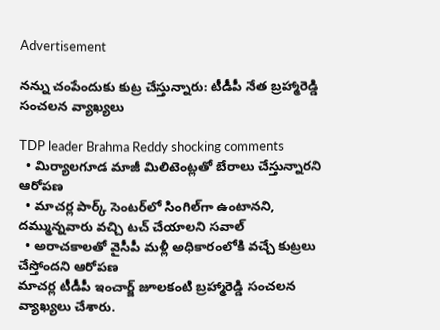Advertisement

నన్ను చంపేందుకు కుట్ర చేస్తున్నారు: టీడీపీ నేత బ్రహ్మారెడ్డి సంచలన వ్యాఖ్యలు

TDP leader Brahma Reddy shocking comments
  • మిర్యాలగూడ మాజీ మిలిటెంట్లతో బేరాలు చేస్తున్నారని ఆరోపణ
  • మాచర్ల పార్క్ సెంటర్‌లో సింగిల్‌గా ఉంటానని, దమ్మున్నవారు వచ్చి టచ్ చేయాలని సవాల్
  • అరాచకాలతో వైసీపీ మళ్లీ అధికారంలోకి వచ్చే కుట్రలు చేస్తోందని ఆరోపణ
మాచర్ల టీడీపీ ఇంచార్జ్ జూలకంటి బ్రహ్మారెడ్డి సంచలన వ్యాఖ్యలు చేశారు.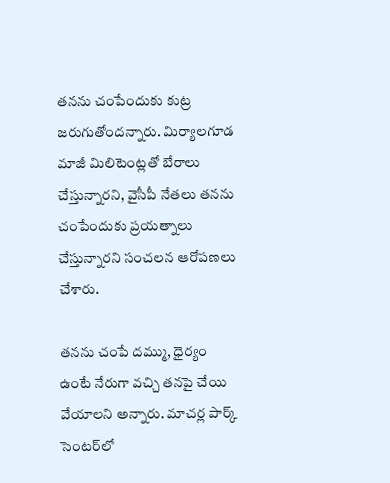తనను చంపేందుకు కుట్ర జరుగుతోందన్నారు. మిర్యాలగూడ మాజీ మిలిటెంట్లతో బేరాలు చేస్తున్నారని, వైసీపీ నేతలు తనను చంపేందుకు ప్రయత్నాలు చేస్తున్నారని సంచలన ఆరోపణలు చేశారు.

తనను చంపే దమ్ము, ధైర్యం ఉంటే నేరుగా వచ్చి తనపై చేయి వేయాలని అన్నారు. మాచర్ల పార్క్ సెంటర్‌లో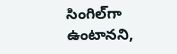సింగిల్‌గా ఉంటానని,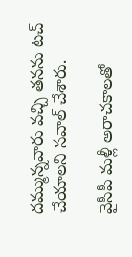దమ్మున్నవారు వచ్చి తనను టచ్ చేయాలని సవాల్ చేశారు.

వైసీపీ మళ్లీ అరాచకాలతో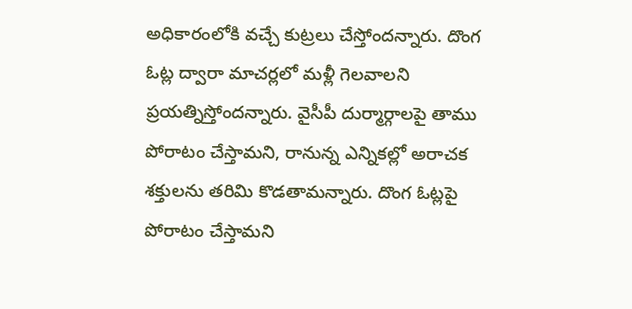అధికారంలోకి వచ్చే కుట్రలు చేస్తోందన్నారు. దొంగ ఓట్ల ద్వారా మాచర్లలో మళ్లీ గెలవాలని ప్రయత్నిస్తోందన్నారు. వైసీపీ దుర్మార్గాలపై తాము పోరాటం చేస్తామని, రానున్న ఎన్నికల్లో అరాచక శక్తులను తరిమి కొడతామన్నారు. దొంగ ఓట్లపై పోరాటం చేస్తామని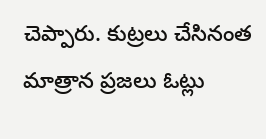చెప్పారు. కుట్రలు చేసినంత మాత్రాన ప్రజలు ఓట్లు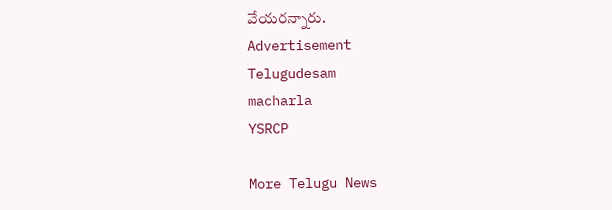వేయరన్నారు.
Advertisement
Telugudesam
macharla
YSRCP

More Telugu News